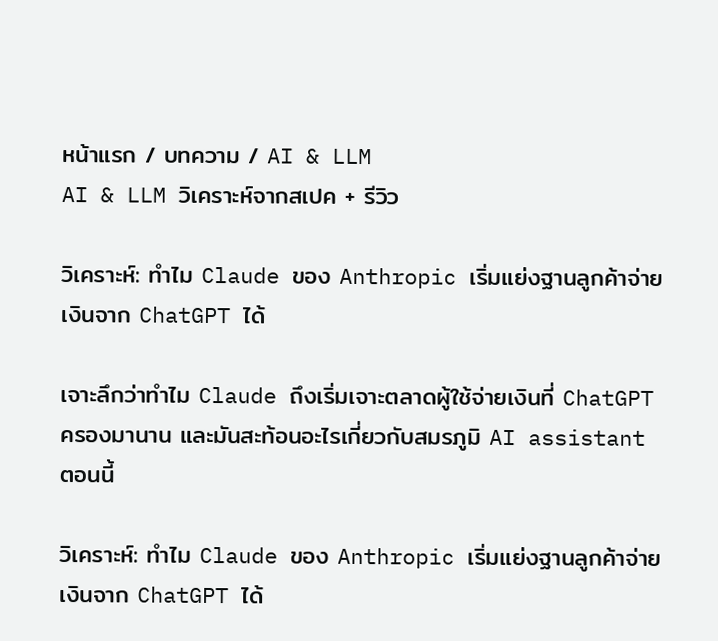หน้าแรก / บทความ / AI & LLM
AI & LLM วิเคราะห์จากสเปค + รีวิว

วิเคราะห์: ทำไม Claude ของ Anthropic เริ่มแย่งฐานลูกค้าจ่ายเงินจาก ChatGPT ได้

เจาะลึกว่าทำไม Claude ถึงเริ่มเจาะตลาดผู้ใช้จ่ายเงินที่ ChatGPT ครองมานาน และมันสะท้อนอะไรเกี่ยวกับสมรภูมิ AI assistant ตอนนี้

วิเคราะห์: ทำไม Claude ของ Anthropic เริ่มแย่งฐานลูกค้าจ่ายเงินจาก ChatGPT ได้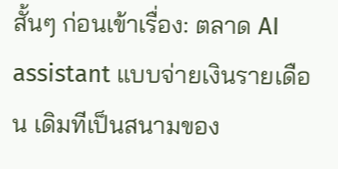สั้นๆ ก่อนเข้าเรื่อง: ตลาด AI assistant แบบจ่ายเงินรายเดือน เดิมทีเป็นสนามของ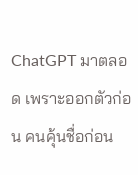ChatGPT มาตลอด เพราะออกตัวก่อน คนคุ้นชื่อก่อน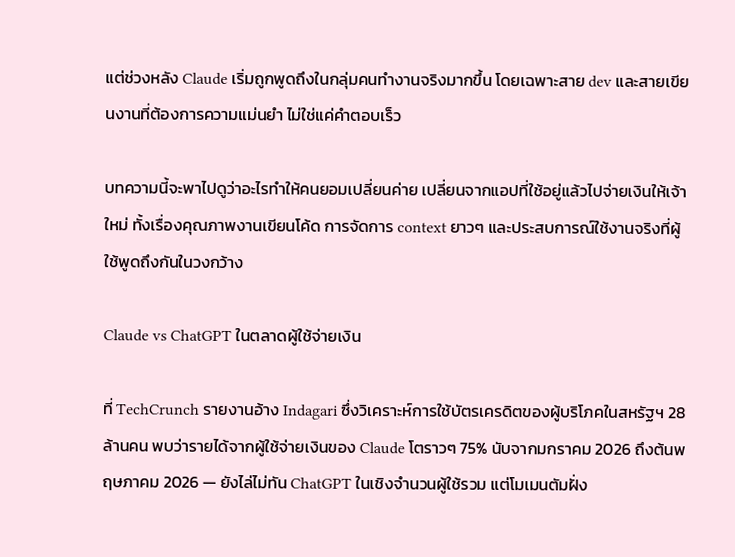แต่ช่วงหลัง Claude เริ่มถูกพูดถึงในกลุ่มคนทำงานจริงมากขึ้น โดยเฉพาะสาย dev และสายเขียนงานที่ต้องการความแม่นยำ ไม่ใช่แค่คำตอบเร็ว

บทความนี้จะพาไปดูว่าอะไรทำให้คนยอมเปลี่ยนค่าย เปลี่ยนจากแอปที่ใช้อยู่แล้วไปจ่ายเงินให้เจ้าใหม่ ทั้งเรื่องคุณภาพงานเขียนโค้ด การจัดการ context ยาวๆ และประสบการณ์ใช้งานจริงที่ผู้ใช้พูดถึงกันในวงกว้าง

Claude vs ChatGPT ในตลาดผู้ใช้จ่ายเงิน

ที่ TechCrunch รายงานอ้าง Indagari ซึ่งวิเคราะห์การใช้บัตรเครดิตของผู้บริโภคในสหรัฐฯ 28 ล้านคน พบว่ารายได้จากผู้ใช้จ่ายเงินของ Claude โตราวๆ 75% นับจากมกราคม 2026 ถึงต้นพฤษภาคม 2026 — ยังไล่ไม่ทัน ChatGPT ในเชิงจำนวนผู้ใช้รวม แต่โมเมนตัมฝั่ง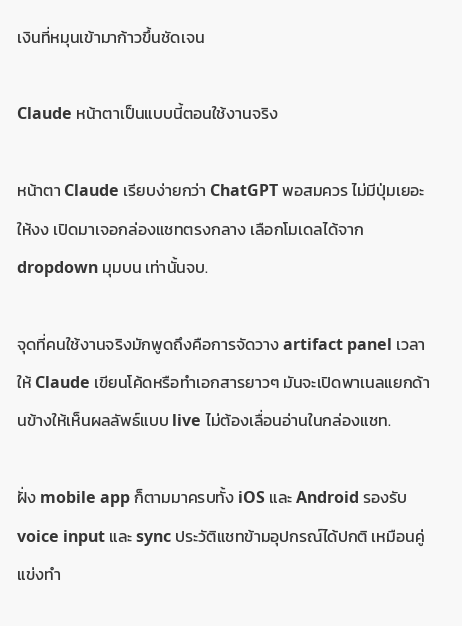เงินที่หมุนเข้ามาก้าวขึ้นชัดเจน

Claude หน้าตาเป็นแบบนี้ตอนใช้งานจริง

หน้าตา Claude เรียบง่ายกว่า ChatGPT พอสมควร ไม่มีปุ่มเยอะให้งง เปิดมาเจอกล่องแชทตรงกลาง เลือกโมเดลได้จาก dropdown มุมบน เท่านั้นจบ.

จุดที่คนใช้งานจริงมักพูดถึงคือการจัดวาง artifact panel เวลาให้ Claude เขียนโค้ดหรือทำเอกสารยาวๆ มันจะเปิดพาเนลแยกด้านข้างให้เห็นผลลัพธ์แบบ live ไม่ต้องเลื่อนอ่านในกล่องแชท.

ฝั่ง mobile app ก็ตามมาครบทั้ง iOS และ Android รองรับ voice input และ sync ประวัติแชทข้ามอุปกรณ์ได้ปกติ เหมือนคู่แข่งทำ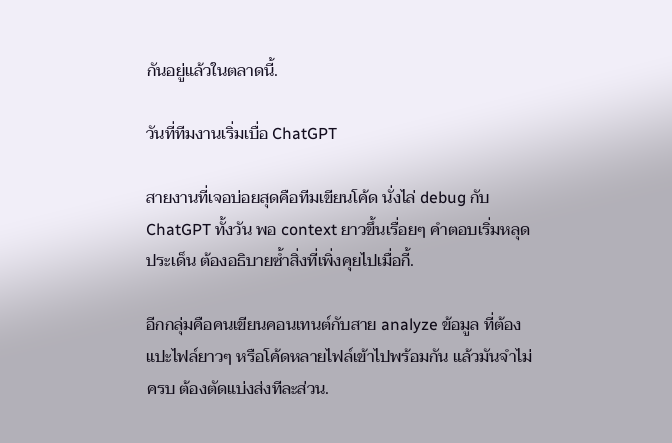กันอยู่แล้วในตลาดนี้.

วันที่ทีมงานเริ่มเบื่อ ChatGPT

สายงานที่เจอบ่อยสุดคือทีมเขียนโค้ด นั่งไล่ debug กับ ChatGPT ทั้งวัน พอ context ยาวขึ้นเรื่อยๆ คำตอบเริ่มหลุดประเด็น ต้องอธิบายซ้ำสิ่งที่เพิ่งคุยไปเมื่อกี้.

อีกกลุ่มคือคนเขียนคอนเทนต์กับสาย analyze ข้อมูล ที่ต้องแปะไฟล์ยาวๆ หรือโค้ดหลายไฟล์เข้าไปพร้อมกัน แล้วมันจำไม่ครบ ต้องตัดแบ่งส่งทีละส่วน.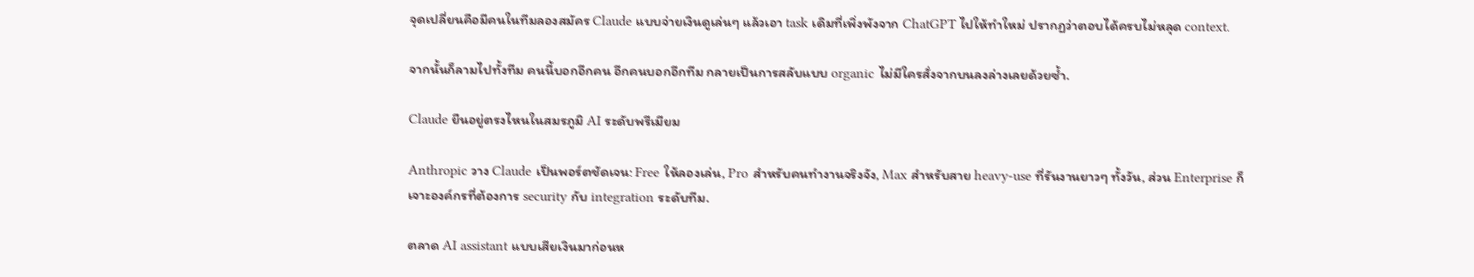จุดเปลี่ยนคือมีคนในทีมลองสมัคร Claude แบบจ่ายเงินดูเล่นๆ แล้วเอา task เดิมที่เพิ่งพังจาก ChatGPT ไปให้ทำใหม่ ปรากฏว่าตอบได้ครบไม่หลุด context.

จากนั้นก็ลามไปทั้งทีม คนนี้บอกอีกคน อีกคนบอกอีกทีม กลายเป็นการสลับแบบ organic ไม่มีใครสั่งจากบนลงล่างเลยด้วยซ้ำ.

Claude ยืนอยู่ตรงไหนในสมรภูมิ AI ระดับพรีเมียม

Anthropic วาง Claude เป็นพอร์ตชัดเจน: Free ให้ลองเล่น, Pro สำหรับคนทำงานจริงจัง, Max สำหรับสาย heavy-use ที่รันงานยาวๆ ทั้งวัน, ส่วน Enterprise ก็เจาะองค์กรที่ต้องการ security กับ integration ระดับทีม.

ตลาด AI assistant แบบเสียเงินมาก่อนห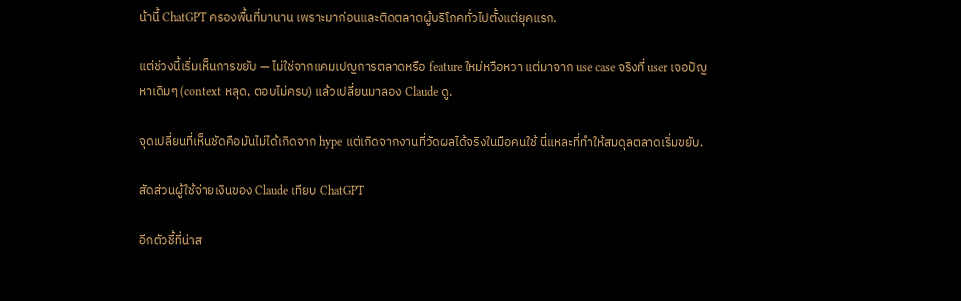น้านี้ ChatGPT ครองพื้นที่มานาน เพราะมาก่อนและติดตลาดผู้บริโภคทั่วไปตั้งแต่ยุคแรก.

แต่ช่วงนี้เริ่มเห็นการขยับ — ไม่ใช่จากแคมเปญการตลาดหรือ feature ใหม่หวือหวา แต่มาจาก use case จริงที่ user เจอปัญหาเดิมๆ (context หลุด, ตอบไม่ครบ) แล้วเปลี่ยนมาลอง Claude ดู.

จุดเปลี่ยนที่เห็นชัดคือมันไม่ได้เกิดจาก hype แต่เกิดจากงานที่วัดผลได้จริงในมือคนใช้ นี่แหละที่ทำให้สมดุลตลาดเริ่มขยับ.

สัดส่วนผู้ใช้จ่ายเงินของ Claude เทียบ ChatGPT

อีกตัวชี้ที่น่าส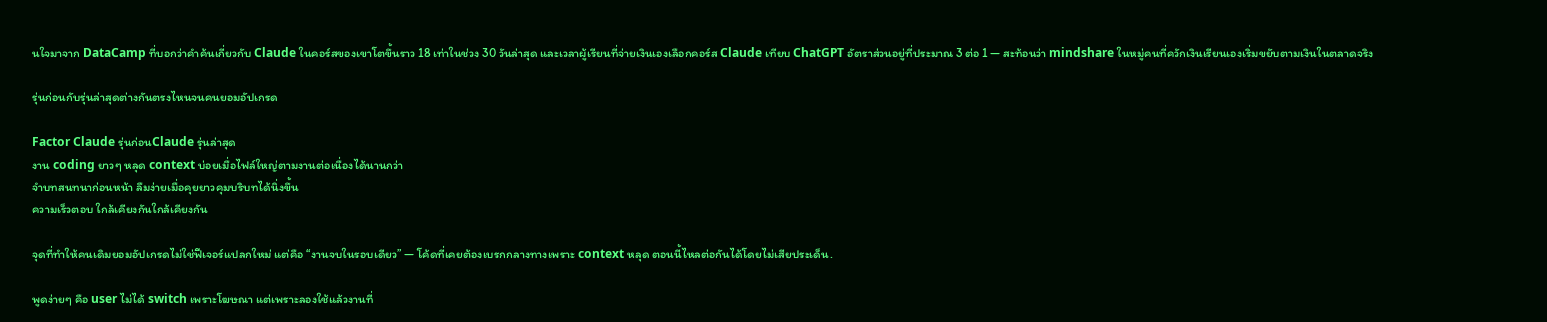นใจมาจาก DataCamp ที่บอกว่าคำค้นเกี่ยวกับ Claude ในคอร์สของเขาโตขึ้นราว 18 เท่าในช่วง 30 วันล่าสุด และเวลาผู้เรียนที่จ่ายเงินเองเลือกคอร์ส Claude เทียบ ChatGPT อัตราส่วนอยู่ที่ประมาณ 3 ต่อ 1 — สะท้อนว่า mindshare ในหมู่คนที่ควักเงินเรียนเองเริ่มขยับตามเงินในตลาดจริง

รุ่นก่อนกับรุ่นล่าสุดต่างกันตรงไหนจนคนยอมอัปเกรด

Factor Claude รุ่นก่อนClaude รุ่นล่าสุด
งาน coding ยาวๆ หลุด context บ่อยเมื่อไฟล์ใหญ่ตามงานต่อเนื่องได้นานกว่า
จำบทสนทนาก่อนหน้า ลืมง่ายเมื่อคุยยาวคุมบริบทได้นิ่งขึ้น
ความเร็วตอบ ใกล้เคียงกันใกล้เคียงกัน

จุดที่ทำให้คนเดิมยอมอัปเกรดไม่ใช่ฟีเจอร์แปลกใหม่ แต่คือ “งานจบในรอบเดียว” — โค้ดที่เคยต้องเบรกกลางทางเพราะ context หลุด ตอนนี้ไหลต่อกันได้โดยไม่เสียประเด็น.

พูดง่ายๆ คือ user ไม่ได้ switch เพราะโฆษณา แต่เพราะลองใช้แล้วงานที่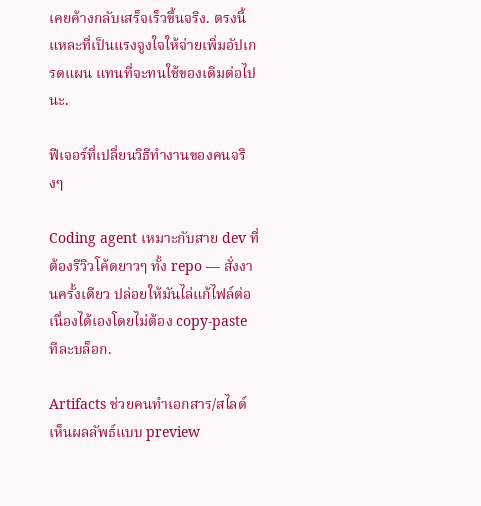เคยค้างกลับเสร็จเร็วขึ้นจริง. ตรงนี้แหละที่เป็นแรงจูงใจให้จ่ายเพิ่มอัปเกรดแผน แทนที่จะทนใช้ของเดิมต่อไปนะ.

ฟีเจอร์ที่เปลี่ยนวิธีทำงานของคนจริงๆ

Coding agent เหมาะกับสาย dev ที่ต้องรีวิวโค้ดยาวๆ ทั้ง repo — สั่งงานครั้งเดียว ปล่อยให้มันไล่แก้ไฟล์ต่อเนื่องได้เองโดยไม่ต้อง copy-paste ทีละบล็อก.

Artifacts ช่วยคนทำเอกสาร/สไลด์ เห็นผลลัพธ์แบบ preview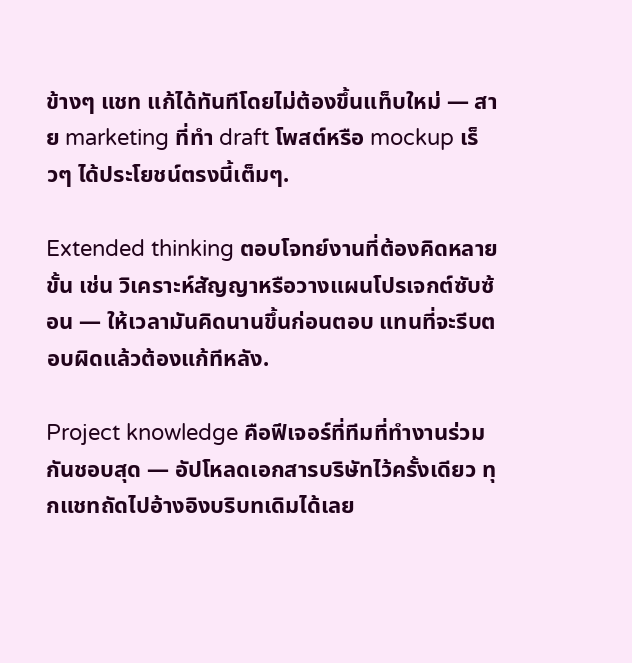ข้างๆ แชท แก้ได้ทันทีโดยไม่ต้องขึ้นแท็บใหม่ — สาย marketing ที่ทำ draft โพสต์หรือ mockup เร็วๆ ได้ประโยชน์ตรงนี้เต็มๆ.

Extended thinking ตอบโจทย์งานที่ต้องคิดหลายขั้น เช่น วิเคราะห์สัญญาหรือวางแผนโปรเจกต์ซับซ้อน — ให้เวลามันคิดนานขึ้นก่อนตอบ แทนที่จะรีบตอบผิดแล้วต้องแก้ทีหลัง.

Project knowledge คือฟีเจอร์ที่ทีมที่ทำงานร่วมกันชอบสุด — อัปโหลดเอกสารบริษัทไว้ครั้งเดียว ทุกแชทถัดไปอ้างอิงบริบทเดิมได้เลย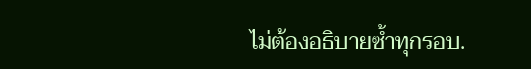ไม่ต้องอธิบายซ้ำทุกรอบ.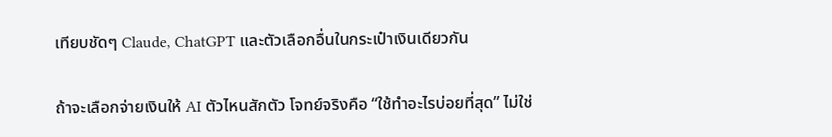เทียบชัดๆ Claude, ChatGPT และตัวเลือกอื่นในกระเป๋าเงินเดียวกัน

ถ้าจะเลือกจ่ายเงินให้ AI ตัวไหนสักตัว โจทย์จริงคือ “ใช้ทำอะไรบ่อยที่สุด” ไม่ใช่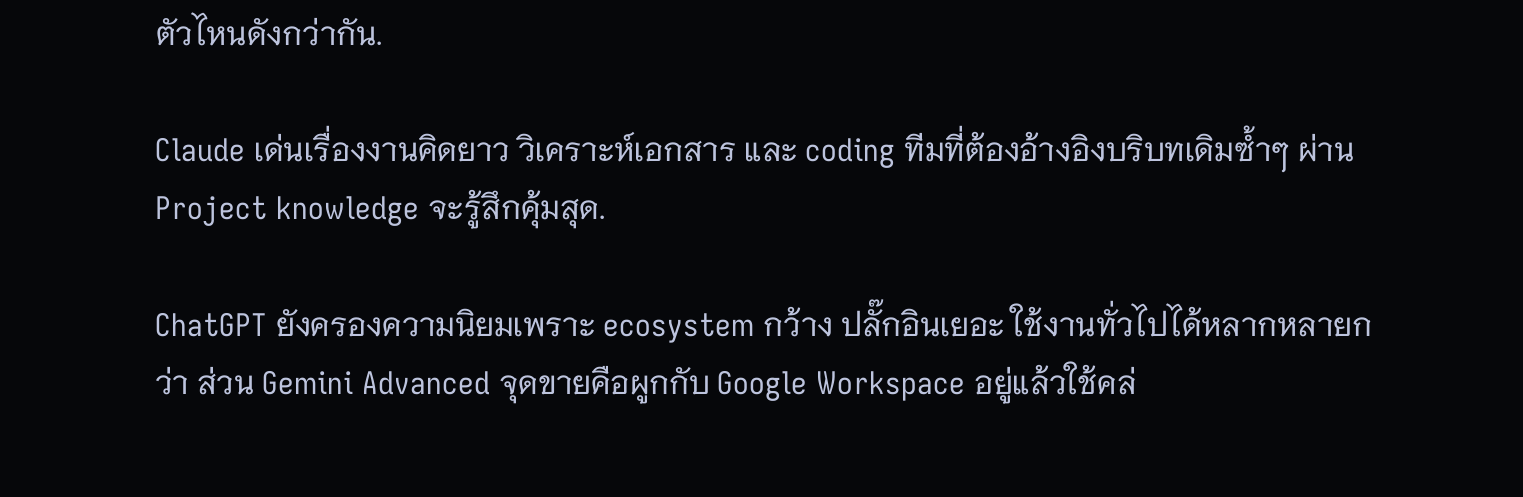ตัวไหนดังกว่ากัน.

Claude เด่นเรื่องงานคิดยาว วิเคราะห์เอกสาร และ coding ทีมที่ต้องอ้างอิงบริบทเดิมซ้ำๆ ผ่าน Project knowledge จะรู้สึกคุ้มสุด.

ChatGPT ยังครองความนิยมเพราะ ecosystem กว้าง ปลั๊กอินเยอะ ใช้งานทั่วไปได้หลากหลายกว่า ส่วน Gemini Advanced จุดขายคือผูกกับ Google Workspace อยู่แล้วใช้คล่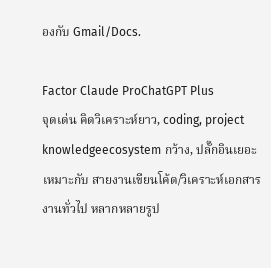องกับ Gmail/Docs.

Factor Claude ProChatGPT Plus
จุดเด่น คิดวิเคราะห์ยาว, coding, project knowledgeecosystem กว้าง, ปลั๊กอินเยอะ
เหมาะกับ สายงานเขียนโค้ด/วิเคราะห์เอกสารงานทั่วไป หลากหลายรูป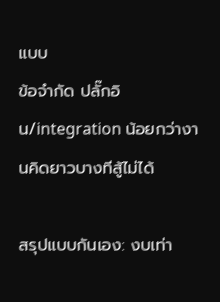แบบ
ข้อจำกัด ปลั๊กอิน/integration น้อยกว่างานคิดยาวบางทีสู้ไม่ได้

สรุปแบบกันเอง: งบเท่า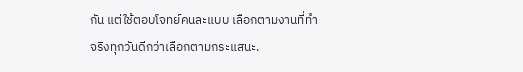กัน แต่ใช้ตอบโจทย์คนละแบบ เลือกตามงานที่ทำจริงทุกวันดีกว่าเลือกตามกระแสนะ.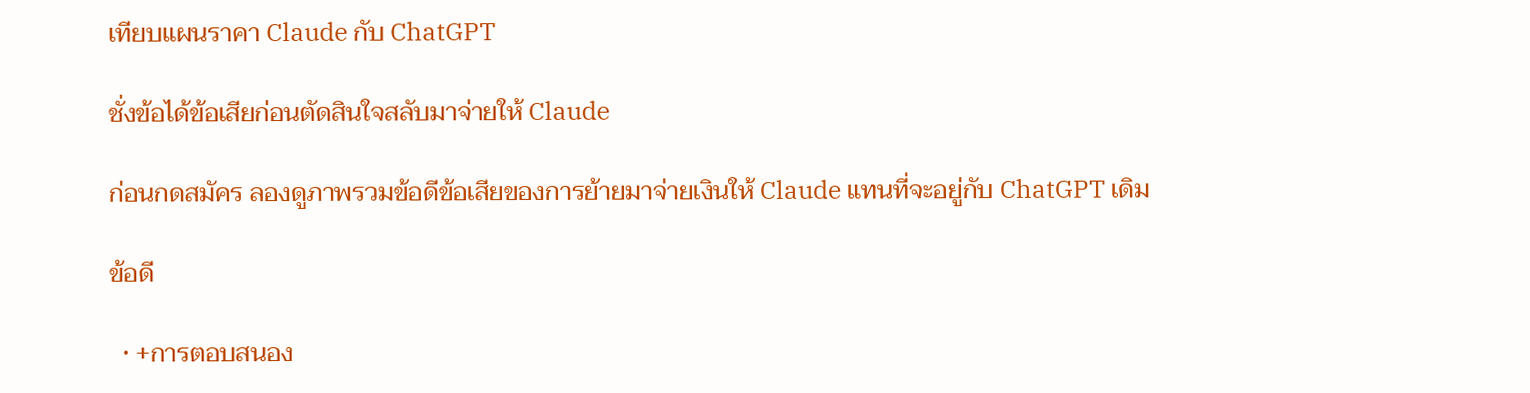เทียบแผนราคา Claude กับ ChatGPT

ชั่งข้อได้ข้อเสียก่อนตัดสินใจสลับมาจ่ายให้ Claude

ก่อนกดสมัคร ลองดูภาพรวมข้อดีข้อเสียของการย้ายมาจ่ายเงินให้ Claude แทนที่จะอยู่กับ ChatGPT เดิม

ข้อดี

  • +การตอบสนอง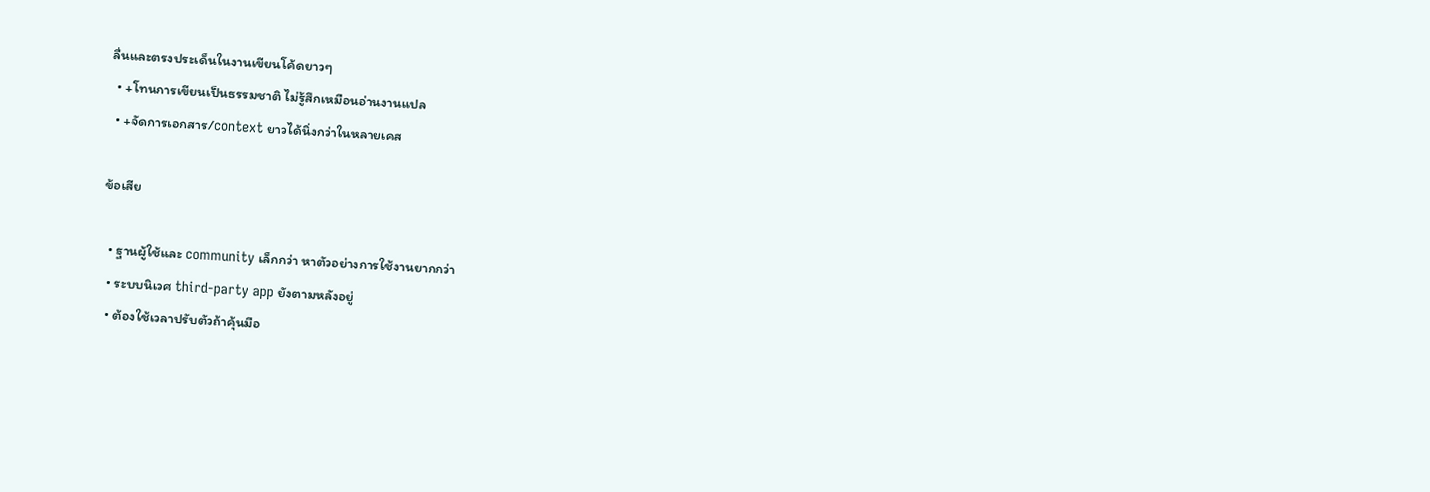ลื่นและตรงประเด็นในงานเขียนโค้ดยาวๆ
  • +โทนการเขียนเป็นธรรมชาติ ไม่รู้สึกเหมือนอ่านงานแปล
  • +จัดการเอกสาร/context ยาวได้นิ่งกว่าในหลายเคส

ข้อเสีย

  • ฐานผู้ใช้และ community เล็กกว่า หาตัวอย่างการใช้งานยากกว่า
  • ระบบนิเวศ third-party app ยังตามหลังอยู่
  • ต้องใช้เวลาปรับตัวถ้าคุ้นมือ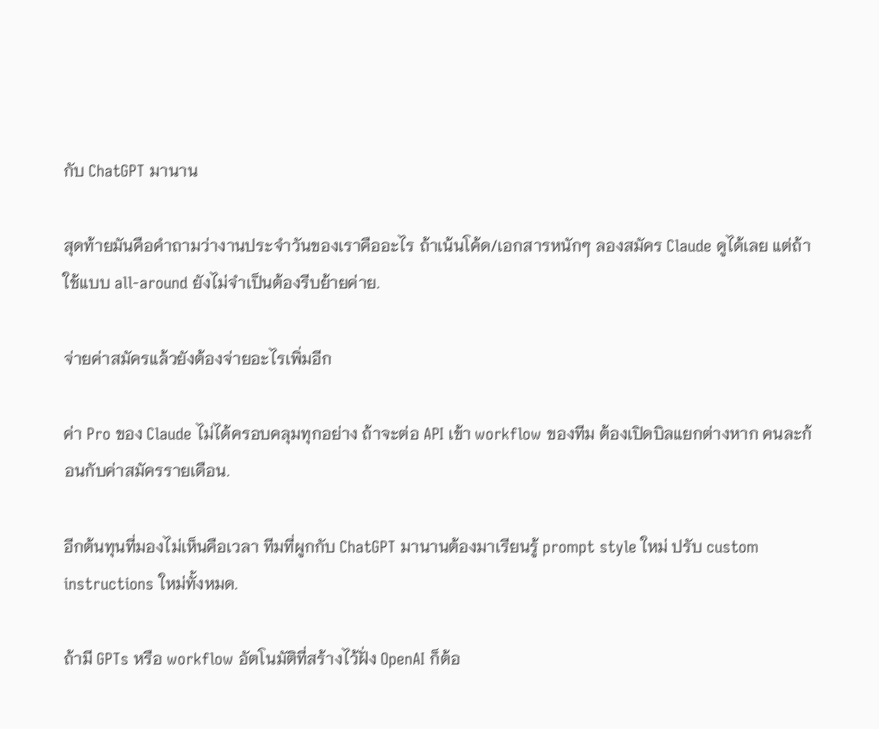กับ ChatGPT มานาน

สุดท้ายมันคือคำถามว่างานประจำวันของเราคืออะไร ถ้าเน้นโค้ด/เอกสารหนักๆ ลองสมัคร Claude ดูได้เลย แต่ถ้าใช้แบบ all-around ยังไม่จำเป็นต้องรีบย้ายค่าย.

จ่ายค่าสมัครแล้วยังต้องจ่ายอะไรเพิ่มอีก

ค่า Pro ของ Claude ไม่ได้ครอบคลุมทุกอย่าง ถ้าจะต่อ API เข้า workflow ของทีม ต้องเปิดบิลแยกต่างหาก คนละก้อนกับค่าสมัครรายเดือน.

อีกต้นทุนที่มองไม่เห็นคือเวลา ทีมที่ผูกกับ ChatGPT มานานต้องมาเรียนรู้ prompt style ใหม่ ปรับ custom instructions ใหม่ทั้งหมด.

ถ้ามี GPTs หรือ workflow อัตโนมัติที่สร้างไว้ฝั่ง OpenAI ก็ต้อ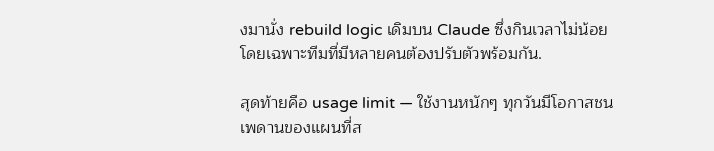งมานั่ง rebuild logic เดิมบน Claude ซึ่งกินเวลาไม่น้อย โดยเฉพาะทีมที่มีหลายคนต้องปรับตัวพร้อมกัน.

สุดท้ายคือ usage limit — ใช้งานหนักๆ ทุกวันมีโอกาสชนเพดานของแผนที่ส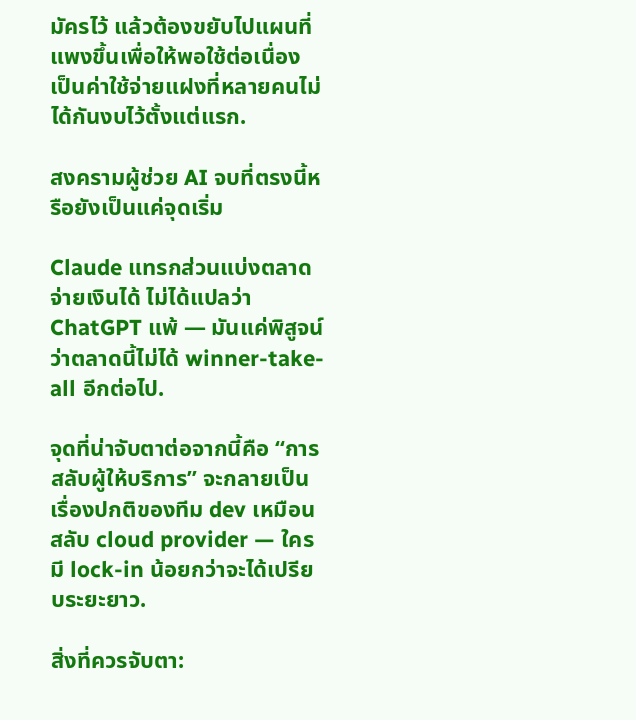มัครไว้ แล้วต้องขยับไปแผนที่แพงขึ้นเพื่อให้พอใช้ต่อเนื่อง เป็นค่าใช้จ่ายแฝงที่หลายคนไม่ได้กันงบไว้ตั้งแต่แรก.

สงครามผู้ช่วย AI จบที่ตรงนี้หรือยังเป็นแค่จุดเริ่ม

Claude แทรกส่วนแบ่งตลาดจ่ายเงินได้ ไม่ได้แปลว่า ChatGPT แพ้ — มันแค่พิสูจน์ว่าตลาดนี้ไม่ได้ winner-take-all อีกต่อไป.

จุดที่น่าจับตาต่อจากนี้คือ “การสลับผู้ให้บริการ” จะกลายเป็นเรื่องปกติของทีม dev เหมือนสลับ cloud provider — ใครมี lock-in น้อยกว่าจะได้เปรียบระยะยาว.

สิ่งที่ควรจับตา: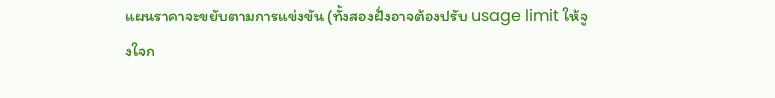แผนราคาจะขยับตามการแข่งขัน (ทั้งสองฝั่งอาจต้องปรับ usage limit ให้จูงใจก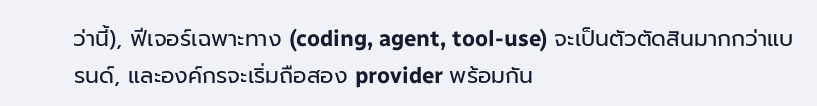ว่านี้), ฟีเจอร์เฉพาะทาง (coding, agent, tool-use) จะเป็นตัวตัดสินมากกว่าแบรนด์, และองค์กรจะเริ่มถือสอง provider พร้อมกัน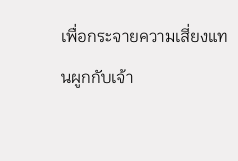เพื่อกระจายความเสี่ยงแทนผูกกับเจ้า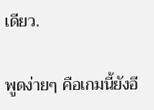เดียว.

พูดง่ายๆ คือเกมนี้ยังอี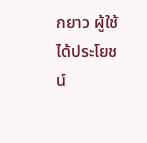กยาว ผู้ใช้ได้ประโยชน์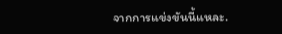จากการแข่งขันนี้แหละ.